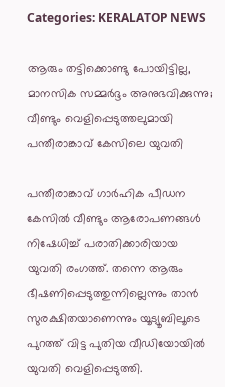Categories: KERALATOP NEWS

ആരും തട്ടിക്കൊണ്ടു പോയിട്ടില്ല, മാനസിക സമ്മര്‍ദ്ദം അനുഭവിക്കുന്നു; വീണ്ടും വെളിപ്പെടുത്തലുമായി പന്തീരാങ്കാവ് കേസിലെ യുവതി

പന്തീരാങ്കാവ് ഗാർഹിക പീഡന കേസില്‍ വീണ്ടും ആരോപണങ്ങള്‍ നിഷേധിച്ച്‌ പരാതിക്കാരിയായ യുവതി രംഗത്ത്. തന്നെ ആരും ഭീഷണിപ്പെടുത്തുന്നില്ലെന്നും താൻ സുരക്ഷിതയാണെന്നും യൂട്യൂബിലൂടെ പുറത്ത് വിട്ട പുതിയ വീഡിയോയില്‍ യുവതി വെളിപ്പെടുത്തി.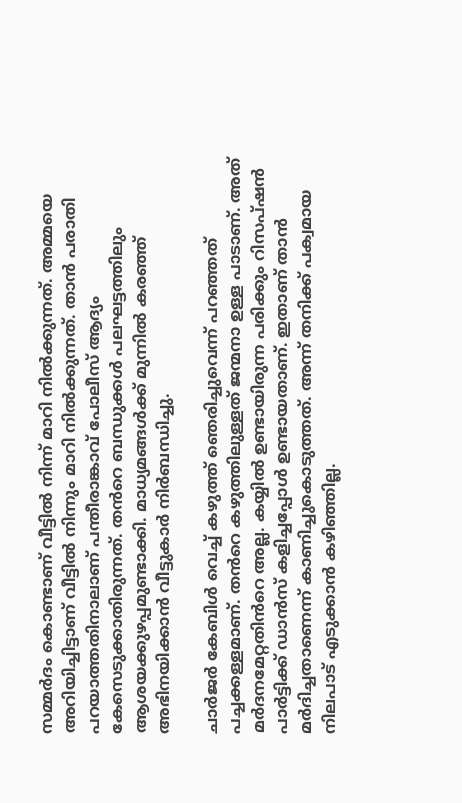സമ്മർദം കൊണ്ടാണ് വീട്ടില്‍ നിന്ന് മാറി നില്‍ക്കുന്നത്. അമ്മയെ അറിയിച്ചിട്ടാണ് വീട്ടില്‍ നിന്നും മാറി നില്‍ക്കുന്നത്. താൻ പരാതി പറയാത്തതിനാലാണ് പന്തീരാങ്കാവ് പോലീസ് ആദ്യം കേസെടുക്കാതിരുന്നത്. തൻറെ ബന്ധുക്കള്‍ പലഘട്ടത്തിലും ആശയക്കുഴപ്പമുണ്ടാക്കി. മാധ്യമങ്ങള്‍ക്ക് മുന്നില്‍ കരഞ്ഞ് അഭിനയിക്കാൻ വീട്ടുകാർ നിർബന്ധിച്ചു.

ചാർജർ കേബിള്‍ വെച്ച്‌ കഴുത്ത് ഞെരിച്ചുവെന്ന് പറഞ്ഞത് പച്ചക്കള്ളമാണ്. തൻറെ കഴുത്തിലുള്ളത് ജന്മനാ ഉള്ള പാടാണ്. അത് മർദനമേറ്റതിൻറെ അല്ല. കയ്യില്‍ ഉണ്ടായിരുന്ന പരിക്കും റിസപ്ഷൻ പാർട്ടിക്ക് ഡാൻസ് കളിച്ചപ്പോള്‍ ഉണ്ടായതാണ്. ഇതാണ് താൻ മർദിച്ചതാണെന്ന് കാണിച്ചുകൊടുത്തത്. അന്ന് തനിക്ക് പക്വമായ നിലപാട് എടുക്കാൻ കഴിഞ്ഞില്ല.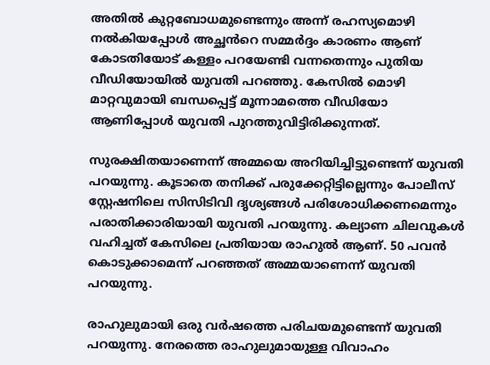അതില്‍ കുറ്റബോധമുണ്ടെന്നും അന്ന് രഹസ്യമൊഴി നല്‍കിയപ്പോള്‍ അച്ഛൻറെ സമ്മർദ്ദം കാരണം ആണ് കോടതിയോട് കള്ളം പറയേണ്ടി വന്നതെന്നും പുതിയ വീഡിയോയില്‍ യുവതി പറഞ്ഞു. കേസില്‍ മൊഴി മാറ്റവുമായി ബന്ധപ്പെട്ട് മൂന്നാമത്തെ വീഡിയോ ആണിപ്പോള്‍ യുവതി പുറത്തുവിട്ടിരിക്കുന്നത്.

സുരക്ഷിതയാണെന്ന് അമ്മയെ അറിയിച്ചിട്ടുണ്ടെന്ന് യുവതി പറയുന്നു. കൂടാതെ തനിക്ക് പരുക്കേറ്റിട്ടില്ലെന്നും പോലീസ് സ്റ്റേഷനിലെ സിസിടിവി ദൃശ്യങ്ങള്‍ പരിശോധിക്കണമെന്നും പരാതിക്കാരിയായി യുവതി പറയുന്നു. കല്യാണ ചിലവുകള്‍ വഹിച്ചത് കേസിലെ പ്രതിയായ രാഹുല്‍ ആണ്. 50 പവൻ കൊടുക്കാമെന്ന് പറഞ്ഞത് അമ്മയാണെന്ന് യുവതി പറയുന്നു.

രാഹുലുമായി ഒരു വർഷത്തെ പരിചയമുണ്ടെന്ന് യുവതി പറയുന്നു. നേരത്തെ രാഹുലുമായുള്ള വിവാഹം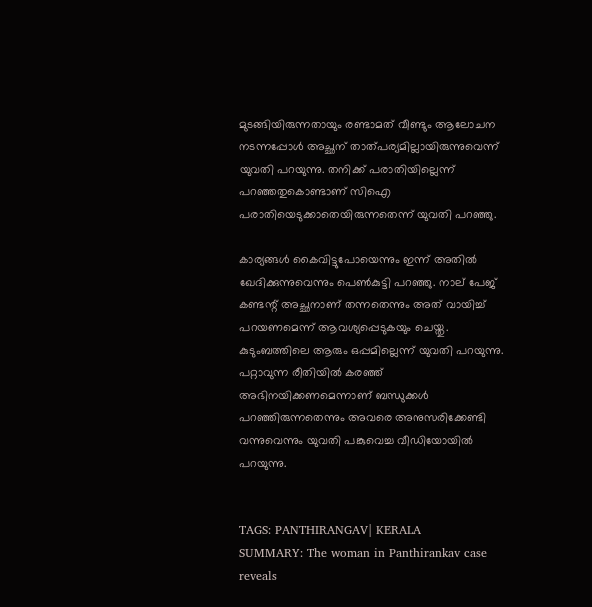മുടങ്ങിയിരുന്നതായും രണ്ടാമത് വീണ്ടും ആലോചന നടന്നപ്പോള്‍ അച്ഛന് താത്പര്യമില്ലായിരുന്നുവെന്ന് യുവതി പറയുന്നു. തനിക്ക് പരാതിയില്ലെന്ന് പറഞ്ഞതുകൊണ്ടാണ് സിഐ പരാതിയെടുക്കാതെയിരുന്നതെന്ന് യുവതി പറഞ്ഞു.

കാര്യങ്ങള്‍ കൈവിട്ടുപോയെന്നും ഇന്ന് അതില്‍ ഖേദിക്കുന്നുവെന്നും പെണ്‍കുട്ടി പറഞ്ഞു. നാല് പേജ് കണ്ടന്റ് അച്ഛനാണ് തന്നതെന്നും അത് വായിച്ച്‌ പറയണമെന്ന് ആവശ്യപ്പെടുകയും ചെയ്തു. കുടുംബത്തിലെ ആരും ഒപ്പമില്ലെന്ന് യുവതി പറയുന്നു. പറ്റാവുന്ന രീതിയില്‍ കരഞ്ഞ് അഭിനയിക്കണമെന്നാണ് ബന്ധുക്കള്‍ പറഞ്ഞിരുന്നതെന്നും അവരെ അനുസരിക്കേണ്ടി വന്നുവെന്നും യുവതി പങ്കുവെച്ച വീഡിയോയില്‍ പറയുന്നു.


TAGS: PANTHIRANGAV| KERALA
SUMMARY: The woman in Panthirankav case reveals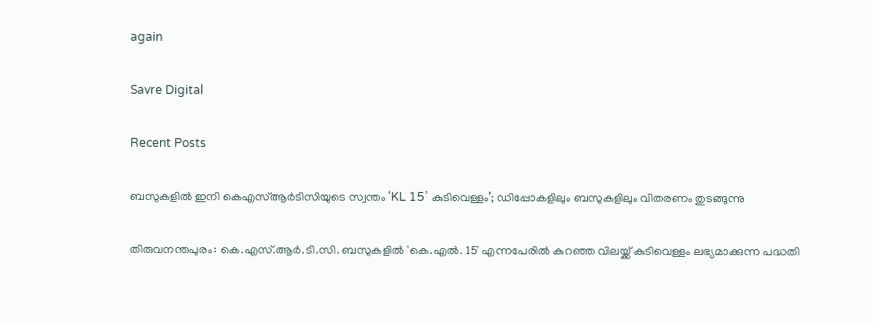again

Savre Digital

Recent Posts

ബസുകളിൽ ഇനി കെഎസ്ആർടിസിയുടെ സ്വന്തം ‘KL 15’ കുടിവെള്ളം’; ഡിപ്പോകളിലും ബസുകളിലും വിതരണം തുടങ്ങുന്നു

തിരുവനന്തപുരം: കെ.എസ്.ആർ.ടി.സി. ബസുകളിൽ 'കെ.എൽ. 15' എന്നപേരിൽ കുറഞ്ഞ വിലയ്ക്ക് കുടിവെള്ളം ലഭ്യമാക്കുന്ന പദ്ധതി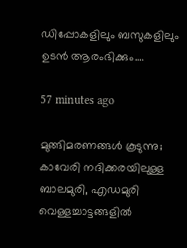ഡിപ്പോകളിലും ബസുകളിലും ഉടന്‍ ആരംഭിക്കും.…

57 minutes ago

മുങ്ങിമരണങ്ങള്‍ കൂടുന്നു; കാവേരി നദിക്കരയിലുള്ള ബാലമുരി, എഡമുരി വെള്ളച്ചാട്ടങ്ങളിൽ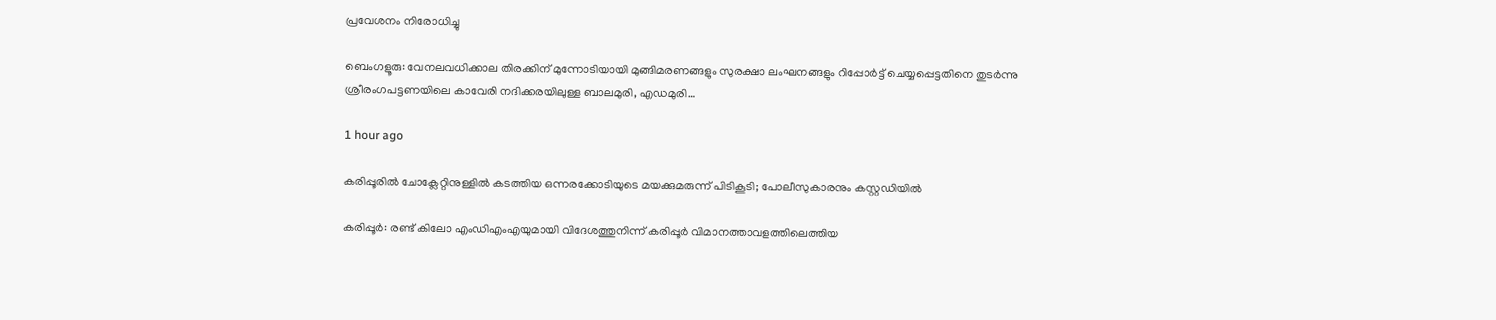പ്രവേശനം നിരോധിച്ചു

ബെംഗളൂരു: വേനലവധിക്കാല തിരക്കിന് മുന്നോടിയായി മുങ്ങിമരണങ്ങളും സുരക്ഷാ ലംഘനങ്ങളും റിപ്പോര്‍ട്ട് ചെയ്യപ്പെട്ടതിനെ തുടര്‍ന്നു ശ്രീരംഗപട്ടണയിലെ കാവേരി നദിക്കരയിലുള്ള ബാലമുരി, എഡമുരി…

1 hour ago

കരിപ്പൂരിൽ ചോക്ലേറ്റിനുള്ളിൽ കടത്തിയ ഒന്നരക്കോടിയുടെ മയക്കുമരുന്ന് പിടികൂടി; പോലീസുകാരനും കസ്റ്റഡിയിൽ

കരിപ്പൂർ: രണ്ട് കിലോ എംഡിഎംഎയുമായി വിദേശത്തുനിന്ന്‌ കരിപ്പൂർ വിമാനത്താവളത്തിലെത്തിയ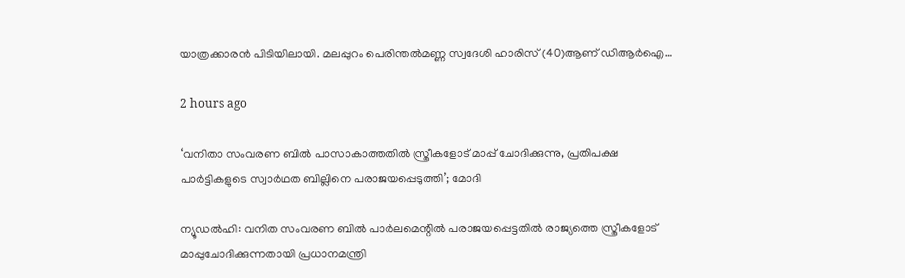യാത്രക്കാരൻ പിടിയിലായി. മലപ്പുറം പെരിന്തൽമണ്ണ സ്വദേശി ഹാരിസ് (40)ആണ് ഡിആർഐ…

2 hours ago

‘വനിതാ സംവരണ ബിൽ പാസാകാത്തതിൽ സ്ത്രീകളോട് മാപ്പ് ചോദിക്കുന്നു, പ്രതിപക്ഷ പാർട്ടികളുടെ സ്വാര്‍ഥത ബില്ലിനെ പരാജയപ്പെടുത്തി’; മോദി

ന്യൂഡല്‍ഹി: വനിത സംവരണ ബില്‍ പാര്‍ലമെന്റില്‍ പരാജയപ്പെട്ടതില്‍ രാജ്യത്തെ സ്ത്രീകളോട് മാപ്പുചോദിക്കുന്നതായി പ്രധാനമന്ത്രി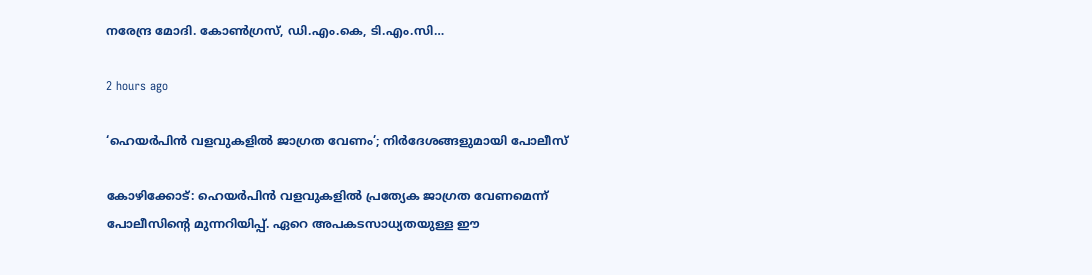നരേന്ദ്ര മോദി. കോണ്‍ഗ്രസ്, ഡി.എം.കെ, ടി.എം.സി…

2 hours ago

‘ഹെയർപിൻ വളവുകളിൽ ജാഗ്രത വേണം’; നിർദേശങ്ങളുമായി പോലീസ്

കോഴിക്കോട്: ഹെയർപിൻ വളവുകളിൽ പ്രത്യേക ജാഗ്രത വേണമെന്ന് പോലീസിന്റെ മുന്നറിയിപ്പ്. ഏറെ അപകടസാധ്യതയുള്ള ഈ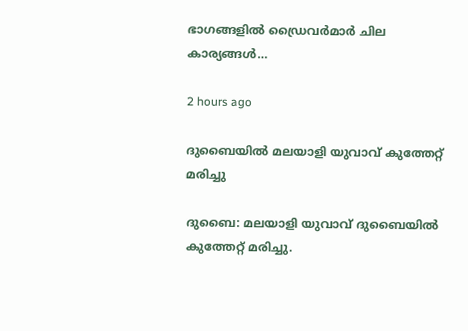ഭാഗങ്ങളിൽ ഡ്രൈവർമാർ ചില കാര്യങ്ങൾ…

2 hours ago

ദുബൈയിൽ മലയാളി യുവാവ് കുത്തേറ്റ് മരിച്ചു

ദുബൈ: മലയാളി യുവാവ് ദുബൈയിൽ കുത്തേറ്റ് മരിച്ചു.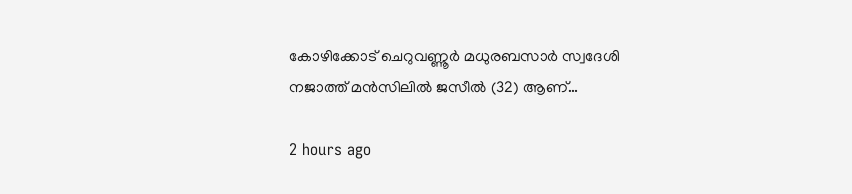കോഴിക്കോട് ചെറുവണ്ണൂർ മധുരബസാർ സ്വദേശി നജാത്ത് മൻസിലിൽ ജസീൽ (32) ആണ്…

2 hours ago